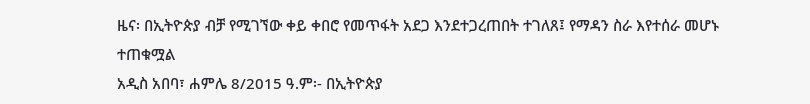ዜና፡ በኢትዮጵያ ብቻ የሚገኘው ቀይ ቀበሮ የመጥፋት አደጋ እንደተጋረጠበት ተገለጸ፤ የማዳን ስራ እየተሰራ መሆኑ ተጠቁሟል
አዲስ አበባ፣ ሐምሌ 8/2015 ዓ.ም፡- በኢትዮጵያ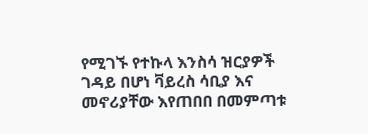የሚገኙ የተኩላ እንስሳ ዝርያዎች ገዳይ በሆነ ቫይረስ ሳቢያ እና መኖሪያቸው እየጠበበ በመምጣቱ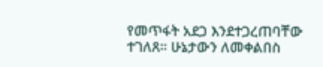የመጥፋት አደጋ እንደተጋረጠባቸው ተገለጸ። ሁኔታውን ለመቀልበስ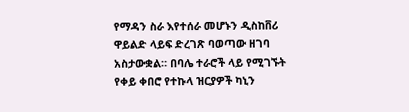የማዳን ስራ እየተሰራ መሆኑን ዲስከቨሪ ዋይልድ ላይፍ ድረገጽ ባወጣው ዘገባ አስታውቋል። በባሌ ተራሮች ላይ የሚገኙት የቀይ ቀበሮ የተኩላ ዝርያዎች ካኒን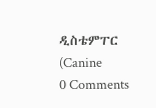ዲስቴምፐር (Canine
0 Comments